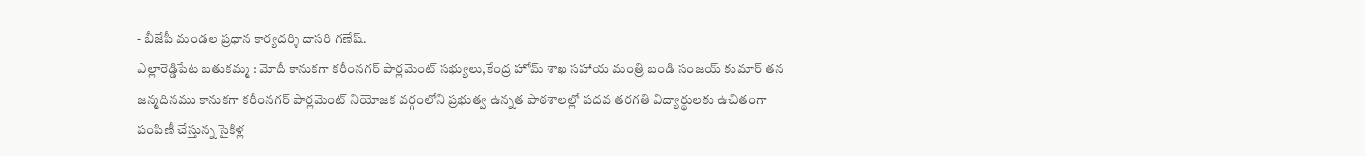- బీజేపీ మండల ప్రధాన కార్యదర్శి దాసరి గణేష్.
ఎల్లారెడ్డిపేట బతుకమ్మ : మోదీ కానుకగా కరీంనగర్ పార్లమెంట్ సభ్యులు,కేంద్ర హోమ్ శాఖ సహాయ మంత్రి బండి సంజయ్ కుమార్ తన జన్మదినము కానుకగా కరీంనగర్ పార్లమెంట్ నియోజక వర్గంలోని ప్రభుత్వ ఉన్నత పాఠశాలల్లో పదవ తరగతి విద్యార్థులకు ఉచితంగా పంపిణీ చేస్తున్న సైకిళ్ల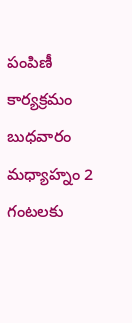పంపిణీ కార్యక్రమం బుధవారం మధ్యాహ్నం 2 గంటలకు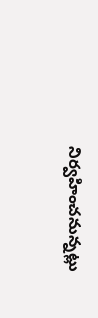నిర్వహించనున్నట్లు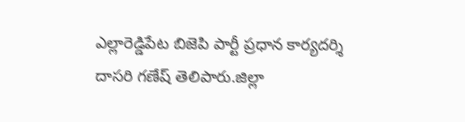ఎల్లారెడ్డిపేట బిజెపి పార్టీ ప్రధాన కార్యదర్శి దాసరి గణేష్ తెలిపారు.జిల్లా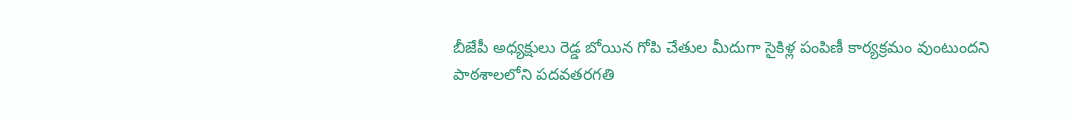బీజేపీ అధ్యక్షులు రెడ్డ బోయిన గోపి చేతుల మీదుగా సైకిళ్ల పంపిణీ కార్యక్రమం వుంటుందని
పాఠశాలలోని పదవతరగతి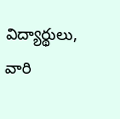విద్యార్థులు, వారి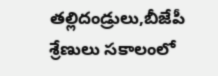తల్లిదండ్రులు,బీజేపీ శ్రేణులు సకాలంలో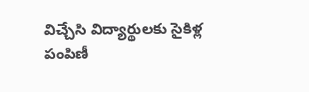విచ్చేసి విద్యార్థులకు సైకిళ్ల పంపిణీ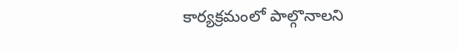కార్యక్రమంలో పాల్గొనాలని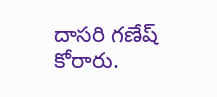దాసరి గణేష్ కోరారు.